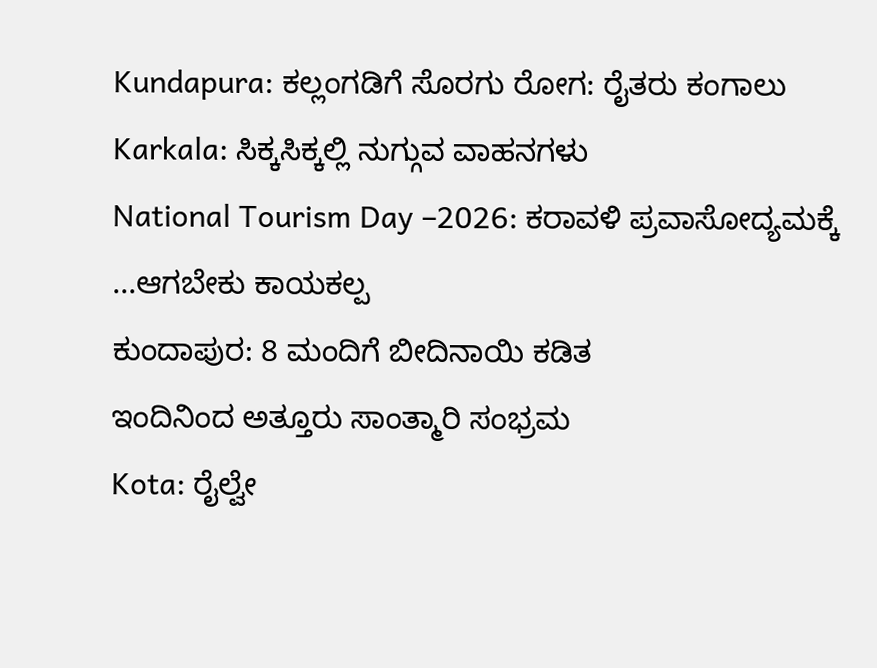Kundapura: ಕಲ್ಲಂಗಡಿಗೆ ಸೊರಗು ರೋಗ: ರೈತರು ಕಂಗಾಲು
Karkala: ಸಿಕ್ಕಸಿಕ್ಕಲ್ಲಿ ನುಗ್ಗುವ ವಾಹನಗಳು
National Tourism Day –2026: ಕರಾವಳಿ ಪ್ರವಾಸೋದ್ಯಮಕ್ಕೆ ...ಆಗಬೇಕು ಕಾಯಕಲ್ಪ
ಕುಂದಾಪುರ: 8 ಮಂದಿಗೆ ಬೀದಿನಾಯಿ ಕಡಿತ
ಇಂದಿನಿಂದ ಅತ್ತೂರು ಸಾಂತ್ಮಾರಿ ಸಂಭ್ರಮ
Kota: ರೈಲ್ವೇ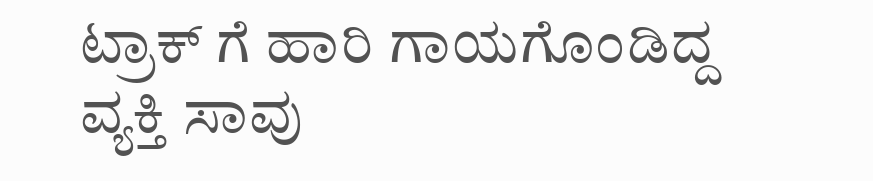ಟ್ರಾಕ್ ಗೆ ಹಾರಿ ಗಾಯಗೊಂಡಿದ್ದ ವ್ಯಕ್ತಿ ಸಾವು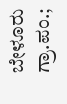ಬೇಳೂರು ಗ್ರಾ.ಪಂ.;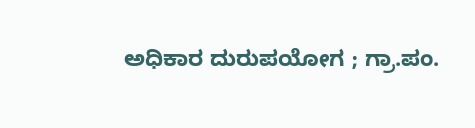ಅಧಿಕಾರ ದುರುಪಯೋಗ ; ಗ್ರಾ.ಪಂ.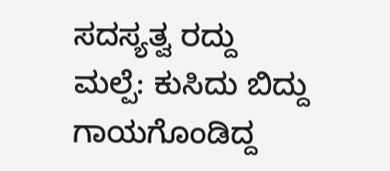ಸದಸ್ಯತ್ವ ರದ್ದು
ಮಲ್ಪೆ: ಕುಸಿದು ಬಿದ್ದು ಗಾಯಗೊಂಡಿದ್ದ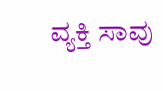ವ್ಯಕ್ತಿ ಸಾವು